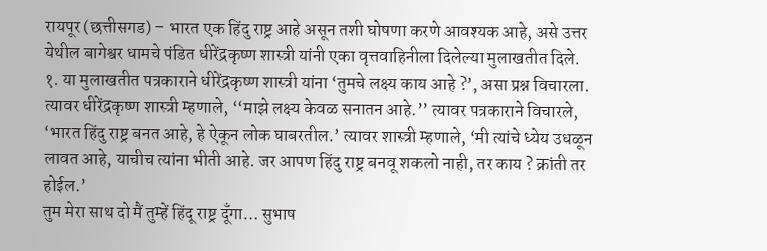रायपूर (छत्तीसगड) – भारत एक हिंदु राष्ट्र आहे असून तशी घोषणा करणे आवश्यक आहे, असे उत्तर येथील बागेश्वर धामचे पंडित धीरेंद्रकृष्ण शास्त्री यांनी एका वृत्तवाहिनीला दिलेल्या मुलाखतीत दिले.
१. या मुलाखतीत पत्रकाराने धीरेंद्रकृष्ण शास्त्री यांना ‘तुमचे लक्ष्य काय आहे ?’, असा प्रश्न विचारला. त्यावर धीरेंद्रकृष्ण शास्त्री म्हणाले, ‘‘माझे लक्ष्य केवळ सनातन आहे.’’ त्यावर पत्रकाराने विचारले, ‘भारत हिंदु राष्ट्र बनत आहे, हे ऐकून लोक घाबरतील.’ त्यावर शास्त्री म्हणाले, ‘मी त्यांचे ध्येय उधळून लावत आहे, याचीच त्यांना भीती आहे. जर आपण हिंदु राष्ट्र बनवू शकलो नाही, तर काय ? क्रांती तर होईल.’
तुम मेरा साथ दो मैं तुम्हें हिंदू राष्ट्र दूँगा… सुभाष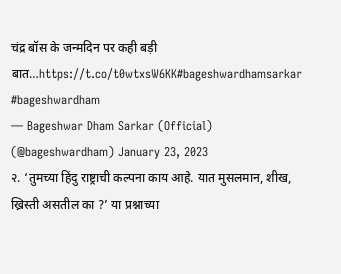चंद्र बॉस के जन्मदिन पर कही बड़ी बात…https://t.co/t0wtxsW6KK#bageshwardhamsarkar #bageshwardham
— Bageshwar Dham Sarkar (Official) (@bageshwardham) January 23, 2023
२. ‘तुमच्या हिंदु राष्ट्राची कल्पना काय आहे. यात मुसलमान, शीख, ख्रिस्ती असतील का ?’ या प्रश्नाच्या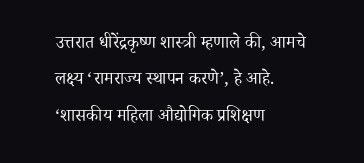उत्तरात धीरेंद्रकृष्ण शास्त्री म्हणाले की, आमचे लक्ष्य ‘रामराज्य स्थापन करणे’, हे आहे.
‘शासकीय महिला औद्योगिक प्रशिक्षण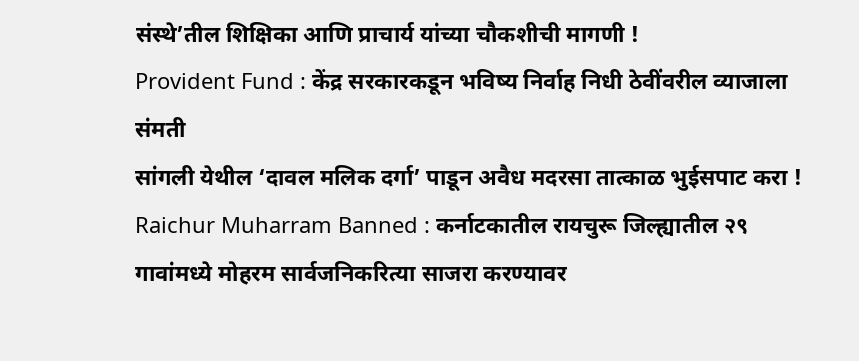संस्थे’तील शिक्षिका आणि प्राचार्य यांच्या चौकशीची मागणी !
Provident Fund : केंद्र सरकारकडून भविष्य निर्वाह निधी ठेवींवरील व्याजाला संमती
सांगली येथील ‘दावल मलिक दर्गा’ पाडून अवैध मदरसा तात्काळ भुईसपाट करा !
Raichur Muharram Banned : कर्नाटकातील रायचुरू जिल्ह्यातील २९ गावांमध्ये मोहरम सार्वजनिकरित्या साजरा करण्यावर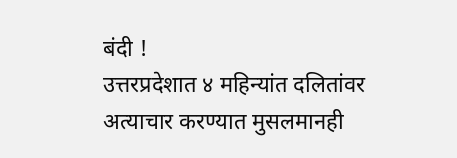बंदी !
उत्तरप्रदेशात ४ महिन्यांत दलितांवर अत्याचार करण्यात मुसलमानही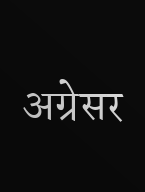अग्रेसर